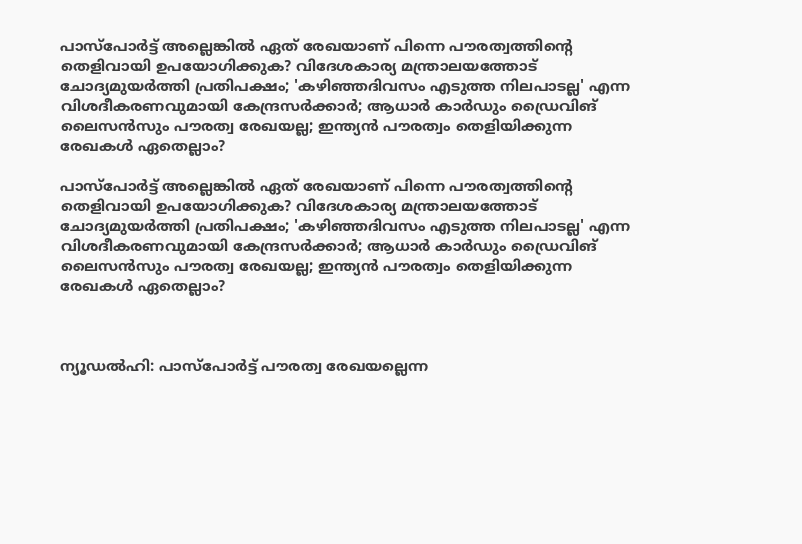പാസ്പോര്‍ട്ട് അല്ലെങ്കില്‍ ഏത് രേഖയാണ് പിന്നെ പൗരത്വത്തിന്റെ തെളിവായി ഉപയോഗിക്കുക? വിദേശകാര്യ മന്ത്രാലയത്തോട് ചോദ്യമുയര്‍ത്തി പ്രതിപക്ഷം; 'കഴിഞ്ഞദിവസം എടുത്ത നിലപാടല്ല' എന്ന വിശദീകരണവുമായി കേന്ദ്രസര്‍ക്കാര്‍; ആധാര്‍ കാര്‍ഡും ഡ്രൈവിങ് ലൈസന്‍സും പൗരത്വ രേഖയല്ല; ഇന്ത്യന്‍ പൗരത്വം തെളിയിക്കുന്ന രേഖകള്‍ ഏതെല്ലാം?

പാസ്പോര്‍ട്ട് അല്ലെങ്കില്‍ ഏത് രേഖയാണ് പിന്നെ പൗരത്വത്തിന്റെ തെളിവായി ഉപയോഗിക്കുക? വിദേശകാര്യ മന്ത്രാലയത്തോട് ചോദ്യമുയര്‍ത്തി പ്രതിപക്ഷം; 'കഴിഞ്ഞദിവസം എടുത്ത നിലപാടല്ല' എന്ന വിശദീകരണവുമായി കേന്ദ്രസര്‍ക്കാര്‍; ആധാര്‍ കാര്‍ഡും ഡ്രൈവിങ് ലൈസന്‍സും പൗരത്വ രേഖയല്ല; ഇന്ത്യന്‍ പൗരത്വം തെളിയിക്കുന്ന രേഖകള്‍ ഏതെല്ലാം?



ന്യൂഡല്‍ഹി: പാസ്പോര്‍ട്ട് പൗരത്വ രേഖയല്ലെന്ന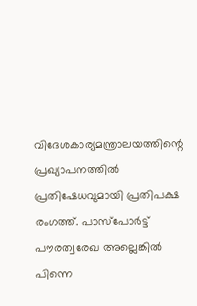വിദേശകാര്യമന്ത്രാലയത്തിന്റെ പ്രഖ്യാപനത്തില്‍ പ്രതിഷേധവുമായി പ്രതിപക്ഷ രംഗത്ത്. പാസ്‌പോര്‍ട്ട് പൗരത്വരേഖ അല്ലെങ്കില്‍ പിന്നെ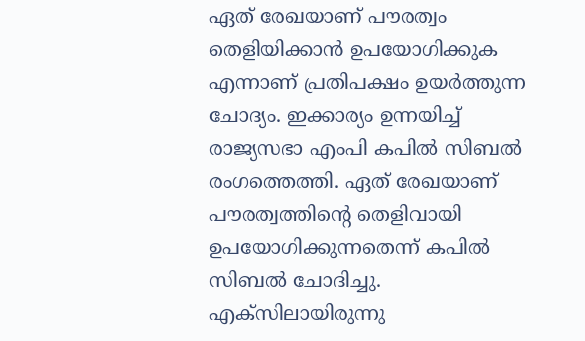ഏത് രേഖയാണ് പൗരത്വം തെളിയിക്കാന്‍ ഉപയോഗിക്കുക എന്നാണ് പ്രതിപക്ഷം ഉയര്‍ത്തുന്ന ചോദ്യം. ഇക്കാര്യം ഉന്നയിച്ച് രാജ്യസഭാ എംപി കപില്‍ സിബല്‍ രംഗത്തെത്തി. ഏത് രേഖയാണ് പൗരത്വത്തിന്റെ തെളിവായി ഉപയോഗിക്കുന്നതെന്ന് കപില്‍ സിബല്‍ ചോദിച്ചു. എക്സിലായിരുന്നു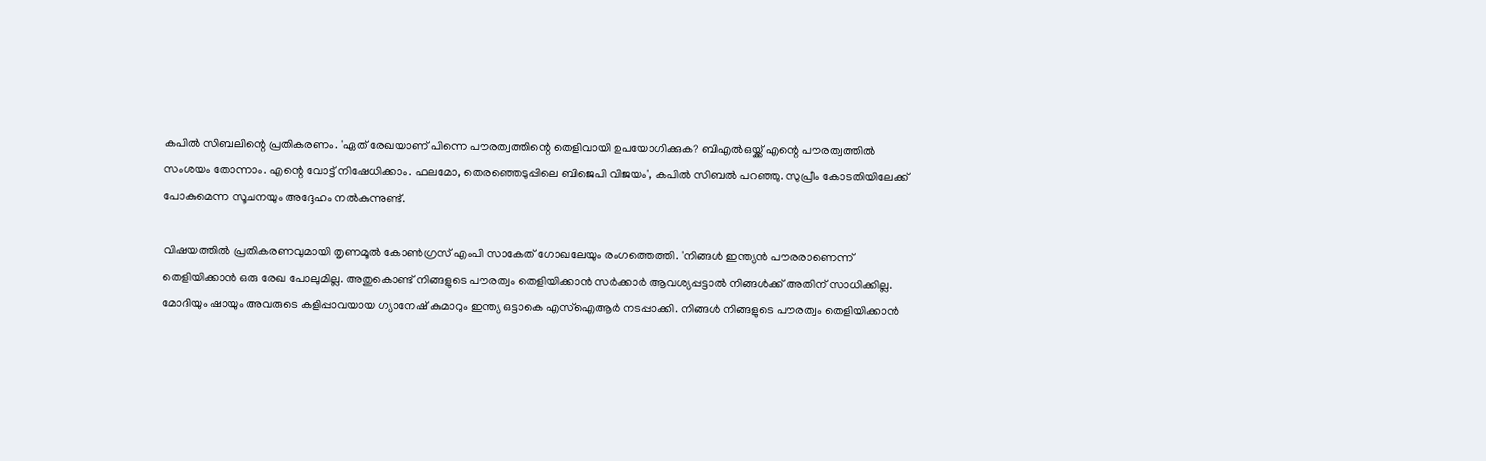കപില്‍ സിബലിന്റെ പ്രതികരണം. 'ഏത് രേഖയാണ് പിന്നെ പൗരത്വത്തിന്റെ തെളിവായി ഉപയോഗിക്കുക? ബിഎല്‍ഒയ്ക്ക് എന്റെ പൗരത്വത്തില്‍ സംശയം തോന്നാം. എന്റെ വോട്ട് നിഷേധിക്കാം. ഫലമോ, തെരഞ്ഞെടുപ്പിലെ ബിജെപി വിജയം', കപില്‍ സിബല്‍ പറഞ്ഞു. സുപ്രീം കോടതിയിലേക്ക് പോകുമെന്ന സൂചനയും അദ്ദേഹം നല്‍കുന്നുണ്ട്.

വിഷയത്തില്‍ പ്രതികരണവുമായി തൃണമൂല്‍ കോണ്‍ഗ്രസ് എംപി സാകേത് ഗോഖലേയും രംഗത്തെത്തി. 'നിങ്ങള്‍ ഇന്ത്യന്‍ പൗരരാണെന്ന് തെളിയിക്കാന്‍ ഒരു രേഖ പോലുമില്ല. അതുകൊണ്ട് നിങ്ങളുടെ പൗരത്വം തെളിയിക്കാന്‍ സര്‍ക്കാര്‍ ആവശ്യപ്പട്ടാല്‍ നിങ്ങള്‍ക്ക് അതിന് സാധിക്കില്ല. മോദിയും ഷായും അവരുടെ കളിപ്പാവയായ ഗ്യാനേഷ് കുമാറും ഇന്ത്യ ഒട്ടാകെ എസ്ഐആര്‍ നടപ്പാക്കി. നിങ്ങള്‍ നിങ്ങളുടെ പൗരത്വം തെളിയിക്കാന്‍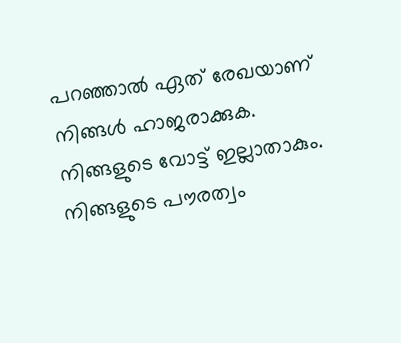പറഞ്ഞാല്‍ ഏത് രേഖയാണ് നിങ്ങള്‍ ഹാജരാക്കുക. നിങ്ങളുടെ വോട്ട് ഇല്ലാതാകും. നിങ്ങളുടെ പൗരത്വം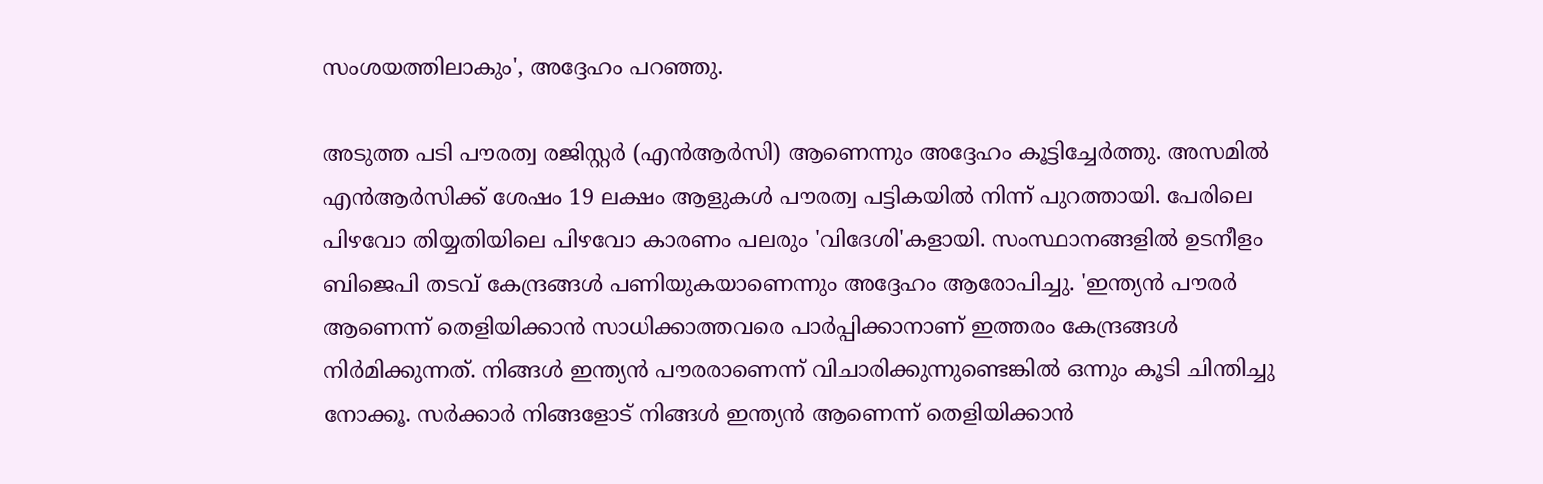സംശയത്തിലാകും', അദ്ദേഹം പറഞ്ഞു.

അടുത്ത പടി പൗരത്വ രജിസ്റ്റര്‍ (എന്‍ആര്‍സി) ആണെന്നും അദ്ദേഹം കൂട്ടിച്ചേര്‍ത്തു. അസമില്‍ എന്‍ആര്‍സിക്ക് ശേഷം 19 ലക്ഷം ആളുകള്‍ പൗരത്വ പട്ടികയില്‍ നിന്ന് പുറത്തായി. പേരിലെ പിഴവോ തിയ്യതിയിലെ പിഴവോ കാരണം പലരും 'വിദേശി'കളായി. സംസ്ഥാനങ്ങളില്‍ ഉടനീളം ബിജെപി തടവ് കേന്ദ്രങ്ങള്‍ പണിയുകയാണെന്നും അദ്ദേഹം ആരോപിച്ചു. 'ഇന്ത്യന്‍ പൗരര്‍ ആണെന്ന് തെളിയിക്കാന്‍ സാധിക്കാത്തവരെ പാര്‍പ്പിക്കാനാണ് ഇത്തരം കേന്ദ്രങ്ങള്‍ നിര്‍മിക്കുന്നത്. നിങ്ങള്‍ ഇന്ത്യന്‍ പൗരരാണെന്ന് വിചാരിക്കുന്നുണ്ടെങ്കില്‍ ഒന്നും കൂടി ചിന്തിച്ചു നോക്കൂ. സര്‍ക്കാര്‍ നിങ്ങളോട് നിങ്ങള്‍ ഇന്ത്യന്‍ ആണെന്ന് തെളിയിക്കാന്‍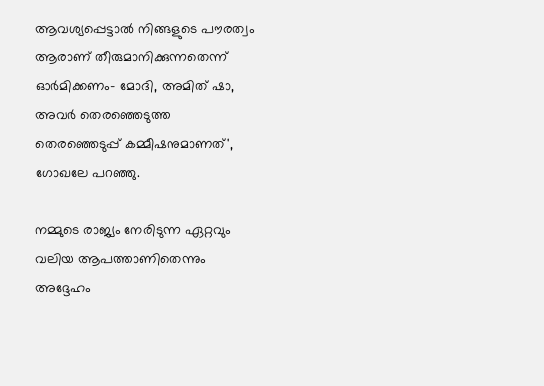ആവശ്യപ്പെട്ടാല്‍ നിങ്ങളുടെ പൗരത്വം ആരാണ് തീരുമാനിക്കുന്നതെന്ന് ഓര്‍മിക്കണം- മോദി, അമിത് ഷാ, അവര്‍ തെരഞ്ഞെടുത്ത തെരഞ്ഞെടുപ്പ് കമ്മീഷനുമാണത്', ഗോഖലേ പറഞ്ഞു.

നമ്മുടെ രാജ്യം നേരിടുന്ന ഏറ്റവും വലിയ ആപത്താണിതെന്നും അദ്ദേഹം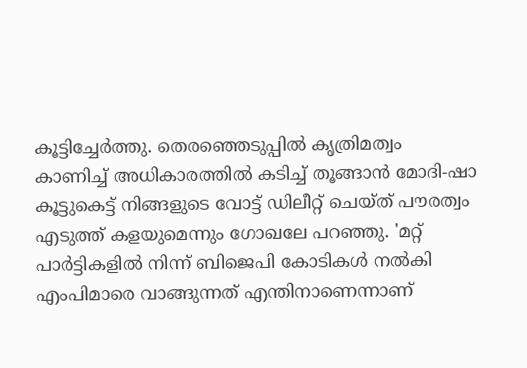കൂട്ടിച്ചേര്‍ത്തു. തെരഞ്ഞെടുപ്പില്‍ കൃത്രിമത്വം കാണിച്ച് അധികാരത്തില്‍ കടിച്ച് തൂങ്ങാന്‍ മോദി-ഷാ കൂട്ടുകെട്ട് നിങ്ങളുടെ വോട്ട് ഡിലീറ്റ് ചെയ്ത് പൗരത്വം എടുത്ത് കളയുമെന്നും ഗോഖലേ പറഞ്ഞു. 'മറ്റ് പാര്‍ട്ടികളില്‍ നിന്ന് ബിജെപി കോടികള്‍ നല്‍കി എംപിമാരെ വാങ്ങുന്നത് എന്തിനാണെന്നാണ്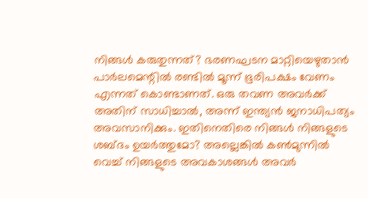നിങ്ങള്‍ കരുതുന്നത്? ഭരണഘടന മാറ്റിയെഴുതാന്‍ പാര്‍ലമെന്റില്‍ രണ്ടില്‍ മൂന്ന് ഭൂരിപക്ഷം വേണം എന്നത് കൊണ്ടാണത്. ഒരു തവണ അവര്‍ക്ക് അതിന് സാധിച്ചാല്‍, അന്ന് ഇന്ത്യന്‍ ജനാധിപത്യം അവസാനിക്കും. ഇതിനെതിരെ നിങ്ങള്‍ നിങ്ങളുടെ ശബ്ദം ഉയര്‍ത്തുമോ? അല്ലെങ്കില്‍ കണ്‍മുന്നില്‍ വെച്ച് നിങ്ങളുടെ അവകാശങ്ങള്‍ അവര്‍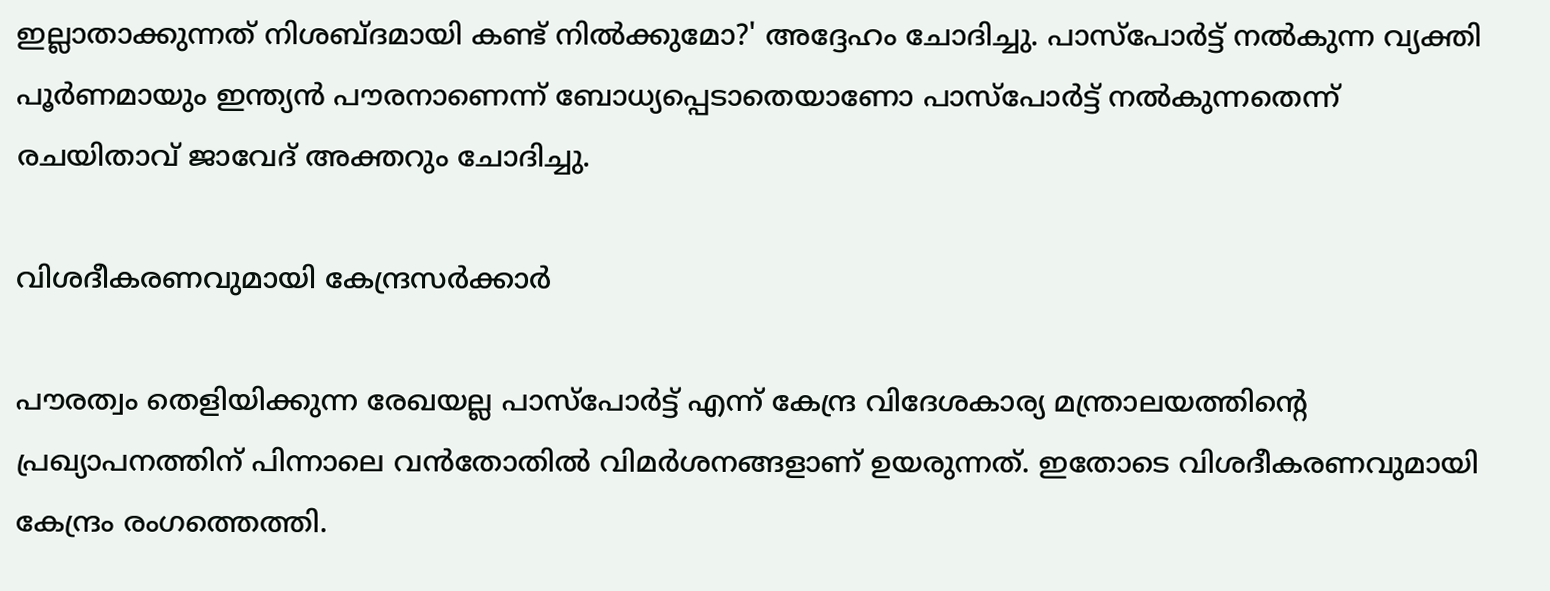ഇല്ലാതാക്കുന്നത് നിശബ്ദമായി കണ്ട് നില്‍ക്കുമോ?' അദ്ദേഹം ചോദിച്ചു. പാസ്പോര്‍ട്ട് നല്‍കുന്ന വ്യക്തി പൂര്‍ണമായും ഇന്ത്യന്‍ പൗരനാണെന്ന് ബോധ്യപ്പെടാതെയാണോ പാസ്പോര്‍ട്ട് നല്‍കുന്നതെന്ന് രചയിതാവ് ജാവേദ് അക്തറും ചോദിച്ചു.

വിശദീകരണവുമായി കേന്ദ്രസര്‍ക്കാര്‍

പൗരത്വം തെളിയിക്കുന്ന രേഖയല്ല പാസ്‌പോര്‍ട്ട് എന്ന് കേന്ദ്ര വിദേശകാര്യ മന്ത്രാലയത്തിന്റെ പ്രഖ്യാപനത്തിന് പിന്നാലെ വന്‍തോതില്‍ വിമര്‍ശനങ്ങളാണ് ഉയരുന്നത്. ഇതോടെ വിശദീകരണവുമായി കേന്ദ്രം രംഗത്തെത്തി.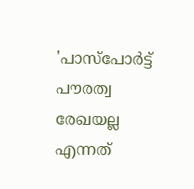'പാസ്‌പോര്‍ട്ട് പൗരത്വ രേഖയല്ല എന്നത്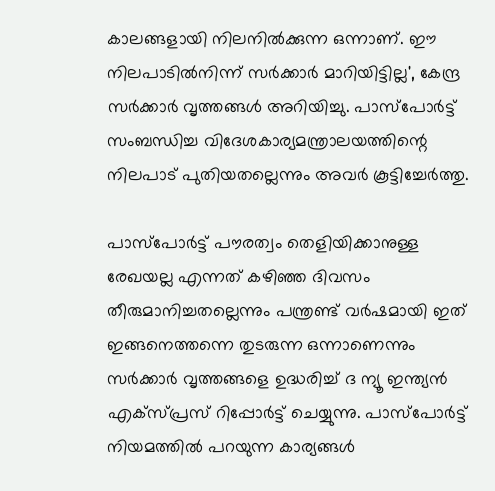കാലങ്ങളായി നിലനില്‍ക്കുന്ന ഒന്നാണ്. ഈ നിലപാടില്‍നിന്ന് സര്‍ക്കാര്‍ മാറിയിട്ടില്ല', കേന്ദ്ര സര്‍ക്കാര്‍ വൃത്തങ്ങള്‍ അറിയിച്ചു. പാസ്‌പോര്‍ട്ട് സംബന്ധിച്ച വിദേശകാര്യമന്ത്രാലയത്തിന്റെ നിലപാട് പുതിയതല്ലെന്നും അവര്‍ കൂട്ടിച്ചേര്‍ത്തു.

പാസ്‌പോര്‍ട്ട് പൗരത്വം തെളിയിക്കാനുള്ള രേഖയല്ല എന്നത് കഴിഞ്ഞ ദിവസം തീരുമാനിച്ചതല്ലെന്നും പന്ത്രണ്ട് വര്‍ഷമായി ഇത് ഇങ്ങനെത്തന്നെ തുടരുന്ന ഒന്നാണെന്നും സര്‍ക്കാര്‍ വൃത്തങ്ങളെ ഉദ്ധരിച്ച് ദ ന്യൂ ഇന്ത്യന്‍ എക്‌സ്പ്രസ് റിപ്പോര്‍ട്ട് ചെയ്യുന്നു. പാസ്‌പോര്‍ട്ട് നിയമത്തില്‍ പറയുന്ന കാര്യങ്ങള്‍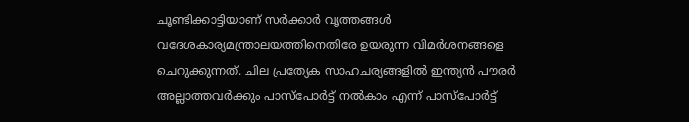ചൂണ്ടിക്കാട്ടിയാണ് സര്‍ക്കാര്‍ വൃത്തങ്ങള്‍ വദേശകാര്യമന്ത്രാലയത്തിനെതിരേ ഉയരുന്ന വിമര്‍ശനങ്ങളെ ചെറുക്കുന്നത്. ചില പ്രത്യേക സാഹചര്യങ്ങളില്‍ ഇന്ത്യന്‍ പൗരര്‍ അല്ലാത്തവര്‍ക്കും പാസ്‌പോര്‍ട്ട് നല്‍കാം എന്ന് പാസ്‌പോര്‍ട്ട്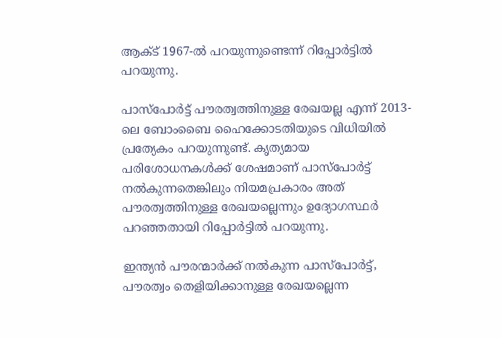ആക്ട് 1967-ല്‍ പറയുന്നുണ്ടെന്ന് റിപ്പോര്‍ട്ടില്‍ പറയുന്നു.

പാസ്‌പോര്‍ട്ട് പൗരത്വത്തിനുള്ള രേഖയല്ല എന്ന് 2013-ലെ ബോംബൈ ഹൈക്കോടതിയുടെ വിധിയില്‍ പ്രത്യേകം പറയുന്നുണ്ട്. കൃത്യമായ പരിശോധനകള്‍ക്ക് ശേഷമാണ് പാസ്‌പോര്‍ട്ട് നല്‍കുന്നതെങ്കിലും നിയമപ്രകാരം അത് പൗരത്വത്തിനുള്ള രേഖയല്ലെന്നും ഉദ്യോഗസ്ഥര്‍ പറഞ്ഞതായി റിപ്പോര്‍ട്ടില്‍ പറയുന്നു.

ഇന്ത്യന്‍ പൗരന്മാര്‍ക്ക് നല്‍കുന്ന പാസ്‌പോര്‍ട്ട്, പൗരത്വം തെളിയിക്കാനുള്ള രേഖയല്ലെന്ന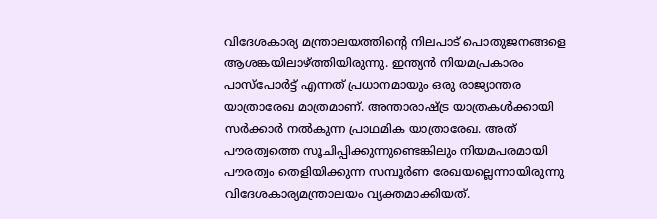വിദേശകാര്യ മന്ത്രാലയത്തിന്റെ നിലപാട് പൊതുജനങ്ങളെ ആശങ്കയിലാഴ്ത്തിയിരുന്നു. ഇന്ത്യന്‍ നിയമപ്രകാരം പാസ്പോര്‍ട്ട് എന്നത് പ്രധാനമായും ഒരു രാജ്യാന്തര യാത്രാരേഖ മാത്രമാണ്. അന്താരാഷ്ട്ര യാത്രകള്‍ക്കായി സര്‍ക്കാര്‍ നല്‍കുന്ന പ്രാഥമിക യാത്രാരേഖ. അത് പൗരത്വത്തെ സൂചിപ്പിക്കുന്നുണ്ടെങ്കിലും നിയമപരമായി പൗരത്വം തെളിയിക്കുന്ന സമ്പൂര്‍ണ രേഖയല്ലെന്നായിരുന്നു വിദേശകാര്യമന്ത്രാലയം വ്യക്തമാക്കിയത്.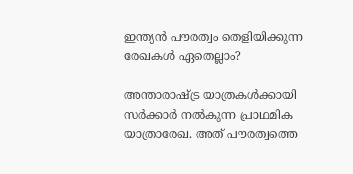ഇന്ത്യന്‍ പൗരത്വം തെളിയിക്കുന്ന രേഖകള്‍ ഏതെല്ലാം?

അന്താരാഷ്ട്ര യാത്രകള്‍ക്കായി സര്‍ക്കാര്‍ നല്‍കുന്ന പ്രാഥമിക യാത്രാരേഖ. അത് പൗരത്വത്തെ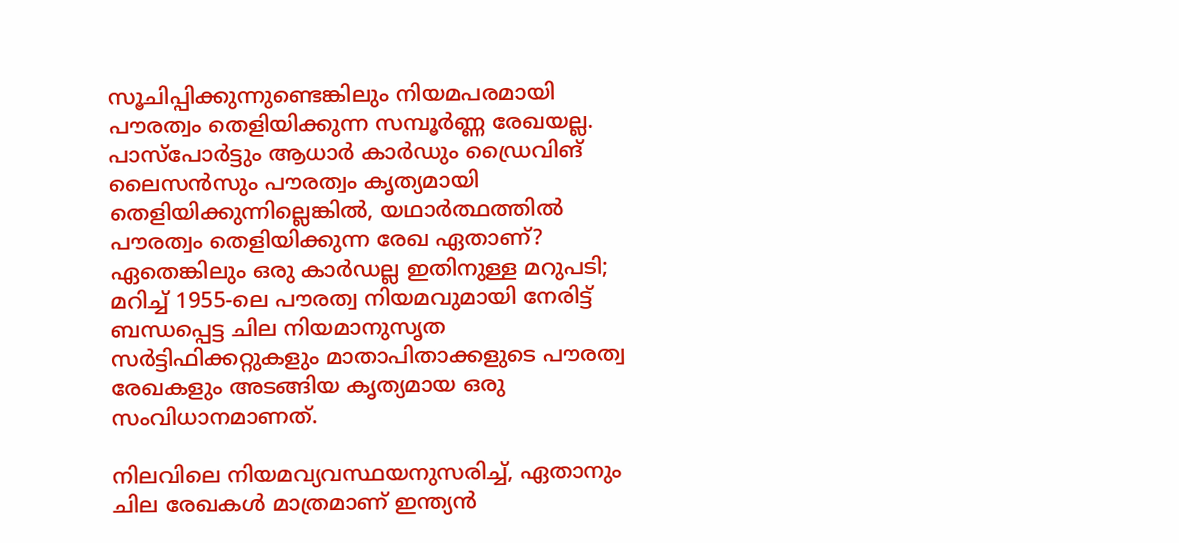സൂചിപ്പിക്കുന്നുണ്ടെങ്കിലും നിയമപരമായി പൗരത്വം തെളിയിക്കുന്ന സമ്പൂര്‍ണ്ണ രേഖയല്ല. പാസ്പോര്‍ട്ടും ആധാര്‍ കാര്‍ഡും ഡ്രൈവിങ് ലൈസന്‍സും പൗരത്വം കൃത്യമായി തെളിയിക്കുന്നില്ലെങ്കില്‍, യഥാര്‍ത്ഥത്തില്‍ പൗരത്വം തെളിയിക്കുന്ന രേഖ ഏതാണ്? ഏതെങ്കിലും ഒരു കാര്‍ഡല്ല ഇതിനുള്ള മറുപടി; മറിച്ച് 1955-ലെ പൗരത്വ നിയമവുമായി നേരിട്ട് ബന്ധപ്പെട്ട ചില നിയമാനുസൃത സര്‍ട്ടിഫിക്കറ്റുകളും മാതാപിതാക്കളുടെ പൗരത്വ രേഖകളും അടങ്ങിയ കൃത്യമായ ഒരു സംവിധാനമാണത്.

നിലവിലെ നിയമവ്യവസ്ഥയനുസരിച്ച്, ഏതാനും ചില രേഖകള്‍ മാത്രമാണ് ഇന്ത്യന്‍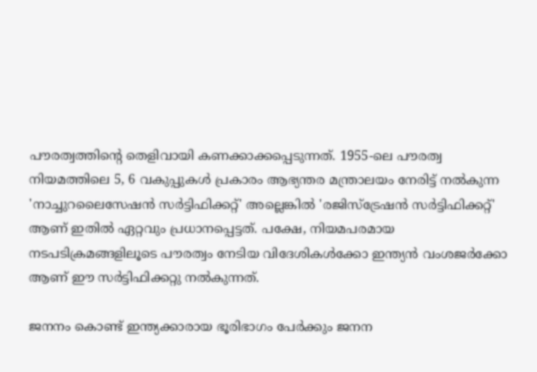പൗരത്വത്തിന്റെ തെളിവായി കണക്കാക്കപ്പെടുന്നത്. 1955-ലെ പൗരത്വ നിയമത്തിലെ 5, 6 വകുപ്പുകള്‍ പ്രകാരം ആഭ്യന്തര മന്ത്രാലയം നേരിട്ട് നല്‍കുന്ന 'നാച്ചുറലൈസേഷന്‍ സര്‍ട്ടിഫിക്കറ്റ്' അല്ലെങ്കില്‍ 'രജിസ്ട്രേഷന്‍ സര്‍ട്ടിഫിക്കറ്റ്' ആണ് ഇതില്‍ ഏറ്റവും പ്രധാനപ്പെട്ടത്. പക്ഷേ, നിയമപരമായ നടപടിക്രമങ്ങളിലൂടെ പൗരത്വം നേടിയ വിദേശികള്‍ക്കോ ഇന്ത്യന്‍ വംശജര്‍ക്കോ ആണ് ഈ സര്‍ട്ടിഫിക്കറ്റു നല്‍കുന്നത്.

ജനനം കൊണ്ട് ഇന്ത്യക്കാരായ ഭൂരിഭാഗം പേര്‍ക്കും ജനന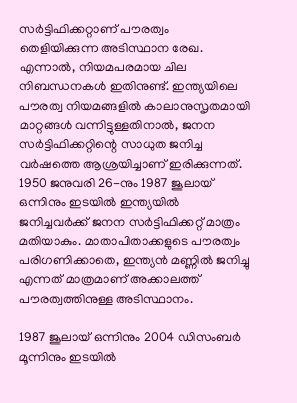സര്‍ട്ടിഫിക്കറ്റാണ് പൗരത്വം തെളിയിക്കുന്ന അടിസ്ഥാന രേഖ. എന്നാല്‍, നിയമപരമായ ചില നിബന്ധനകള്‍ ഇതിനുണ്ട്. ഇന്ത്യയിലെ പൗരത്വ നിയമങ്ങളില്‍ കാലാനുസൃതമായി മാറ്റങ്ങള്‍ വന്നിട്ടുള്ളതിനാല്‍, ജനന സര്‍ട്ടിഫിക്കറ്റിന്റെ സാധുത ജനിച്ച വര്‍ഷത്തെ ആശ്രയിച്ചാണ് ഇരിക്കുന്നത്. 1950 ജനുവരി 26-നും 1987 ജൂലായ് ഒന്നിനും ഇടയില്‍ ഇന്ത്യയില്‍ ജനിച്ചവര്‍ക്ക് ജനന സര്‍ട്ടിഫിക്കറ്റ് മാത്രം മതിയാകും. മാതാപിതാക്കളുടെ പൗരത്വം പരിഗണിക്കാതെ, ഇന്ത്യന്‍ മണ്ണില്‍ ജനിച്ചു എന്നത് മാത്രമാണ് അക്കാലത്ത് പൗരത്വത്തിനുള്ള അടിസ്ഥാനം.

1987 ജൂലായ് ഒന്നിനും 2004 ഡിസംബര്‍ മൂന്നിനും ഇടയില്‍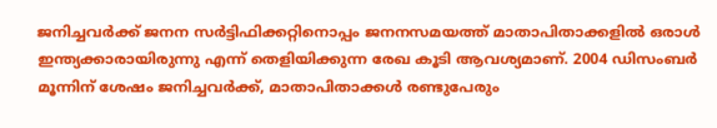ജനിച്ചവര്‍ക്ക് ജനന സര്‍ട്ടിഫിക്കറ്റിനൊപ്പം ജനനസമയത്ത് മാതാപിതാക്കളില്‍ ഒരാള്‍ ഇന്ത്യക്കാരായിരുന്നു എന്ന് തെളിയിക്കുന്ന രേഖ കൂടി ആവശ്യമാണ്. 2004 ഡിസംബര്‍ മൂന്നിന് ശേഷം ജനിച്ചവര്‍ക്ക്, മാതാപിതാക്കള്‍ രണ്ടുപേരും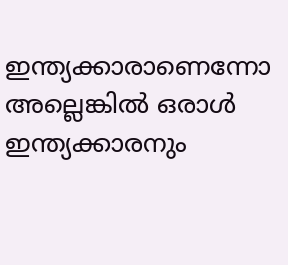ഇന്ത്യക്കാരാണെന്നോ അല്ലെങ്കില്‍ ഒരാള്‍ ഇന്ത്യക്കാരനും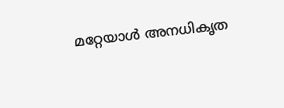മറ്റേയാള്‍ അനധികൃത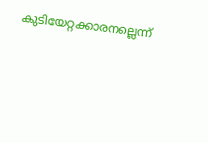കുടിയേറ്റക്കാരനല്ലെന്ന്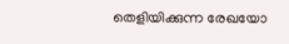തെളിയിക്കുന്ന രേഖയോ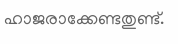ഹാജരാക്കേണ്ടതുണ്ട്.